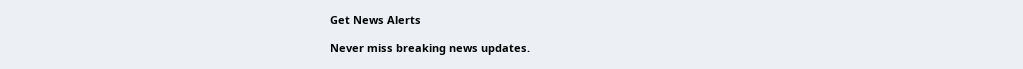Get News Alerts

Never miss breaking news updates.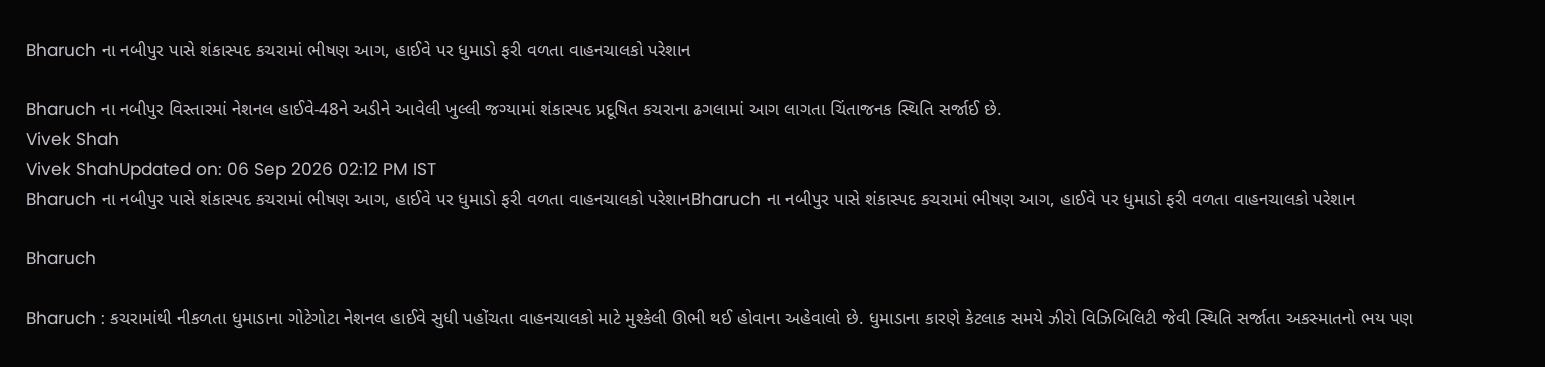Bharuch ના નબીપુર પાસે શંકાસ્પદ કચરામાં ભીષણ આગ, હાઈવે પર ધુમાડો ફરી વળતા વાહનચાલકો પરેશાન

Bharuch ના નબીપુર વિસ્તારમાં નેશનલ હાઈવે-48ને અડીને આવેલી ખુલ્લી જગ્યામાં શંકાસ્પદ પ્રદૂષિત કચરાના ઢગલામાં આગ લાગતા ચિંતાજનક સ્થિતિ સર્જાઈ છે.
Vivek Shah
Vivek ShahUpdated on: 06 Sep 2026 02:12 PM IST
Bharuch ના નબીપુર પાસે શંકાસ્પદ કચરામાં ભીષણ આગ, હાઈવે પર ધુમાડો ફરી વળતા વાહનચાલકો પરેશાનBharuch ના નબીપુર પાસે શંકાસ્પદ કચરામાં ભીષણ આગ, હાઈવે પર ધુમાડો ફરી વળતા વાહનચાલકો પરેશાન

Bharuch

Bharuch : કચરામાંથી નીકળતા ધુમાડાના ગોટેગોટા નેશનલ હાઈવે સુધી પહોંચતા વાહનચાલકો માટે મુશ્કેલી ઊભી થઈ હોવાના અહેવાલો છે. ધુમાડાના કારણે કેટલાક સમયે ઝીરો વિઝિબિલિટી જેવી સ્થિતિ સર્જાતા અકસ્માતનો ભય પણ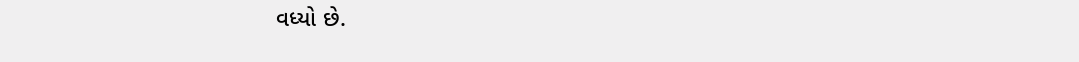વધ્યો છે.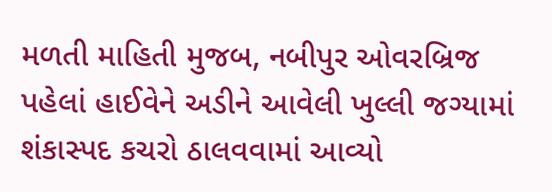મળતી માહિતી મુજબ, નબીપુર ઓવરબ્રિજ પહેલાં હાઈવેને અડીને આવેલી ખુલ્લી જગ્યામાં શંકાસ્પદ કચરો ઠાલવવામાં આવ્યો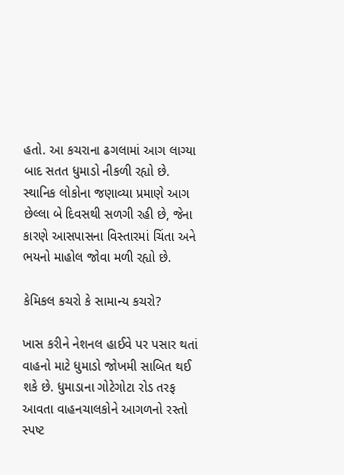હતો. આ કચરાના ઢગલામાં આગ લાગ્યા બાદ સતત ધુમાડો નીકળી રહ્યો છે. સ્થાનિક લોકોના જણાવ્યા પ્રમાણે આગ છેલ્લા બે દિવસથી સળગી રહી છે, જેના કારણે આસપાસના વિસ્તારમાં ચિંતા અને ભયનો માહોલ જોવા મળી રહ્યો છે.

કેમિકલ કચરો કે સામાન્ય કચરો?

ખાસ કરીને નેશનલ હાઈવે પર પસાર થતાં વાહનો માટે ધુમાડો જોખમી સાબિત થઈ શકે છે. ધુમાડાના ગોટેગોટા રોડ તરફ આવતા વાહનચાલકોને આગળનો રસ્તો સ્પષ્ટ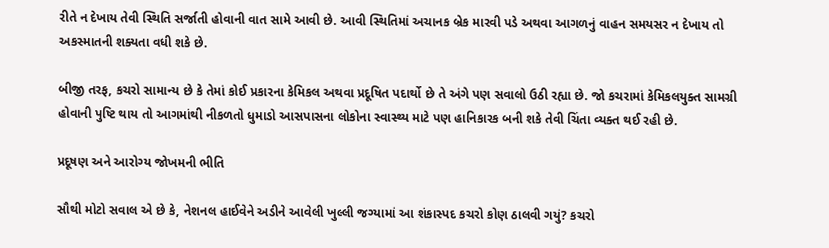રીતે ન દેખાય તેવી સ્થિતિ સર્જાતી હોવાની વાત સામે આવી છે. આવી સ્થિતિમાં અચાનક બ્રેક મારવી પડે અથવા આગળનું વાહન સમયસર ન દેખાય તો અકસ્માતની શક્યતા વધી શકે છે.

બીજી તરફ, કચરો સામાન્ય છે કે તેમાં કોઈ પ્રકારના કેમિકલ અથવા પ્રદૂષિત પદાર્થો છે તે અંગે પણ સવાલો ઉઠી રહ્યા છે. જો કચરામાં કેમિકલયુક્ત સામગ્રી હોવાની પુષ્ટિ થાય તો આગમાંથી નીકળતો ધુમાડો આસપાસના લોકોના સ્વાસ્થ્ય માટે પણ હાનિકારક બની શકે તેવી ચિંતા વ્યક્ત થઈ રહી છે.

પ્રદૂષણ અને આરોગ્ય જોખમની ભીતિ

સૌથી મોટો સવાલ એ છે કે, નેશનલ હાઈવેને અડીને આવેલી ખુલ્લી જગ્યામાં આ શંકાસ્પદ કચરો કોણ ઠાલવી ગયું? કચરો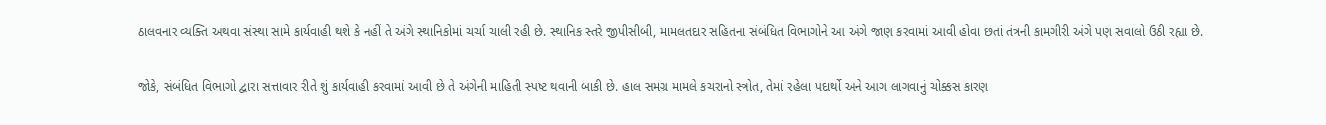ઠાલવનાર વ્યક્તિ અથવા સંસ્થા સામે કાર્યવાહી થશે કે નહીં તે અંગે સ્થાનિકોમાં ચર્ચા ચાલી રહી છે. સ્થાનિક સ્તરે જીપીસીબી, મામલતદાર સહિતના સંબંધિત વિભાગોને આ અંગે જાણ કરવામાં આવી હોવા છતાં તંત્રની કામગીરી અંગે પણ સવાલો ઉઠી રહ્યા છે.

જોકે, સંબંધિત વિભાગો દ્વારા સત્તાવાર રીતે શું કાર્યવાહી કરવામાં આવી છે તે અંગેની માહિતી સ્પષ્ટ થવાની બાકી છે. હાલ સમગ્ર મામલે કચરાનો સ્ત્રોત, તેમાં રહેલા પદાર્થો અને આગ લાગવાનું ચોક્કસ કારણ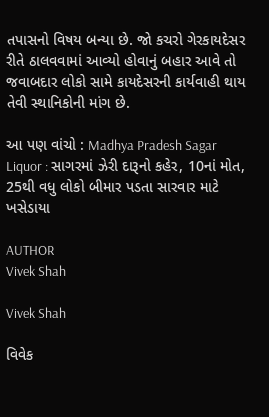તપાસનો વિષય બન્યા છે. જો કચરો ગેરકાયદેસર રીતે ઠાલવવામાં આવ્યો હોવાનું બહાર આવે તો જવાબદાર લોકો સામે કાયદેસરની કાર્યવાહી થાય તેવી સ્થાનિકોની માંગ છે.

આ પણ વાંચો : Madhya Pradesh Sagar Liquor : સાગરમાં ઝેરી દારૂનો કહેર, 10નાં મોત, 25થી વધુ લોકો બીમાર પડતા સારવાર માટે ખસેડાયા

AUTHOR
Vivek Shah

Vivek Shah

વિવેક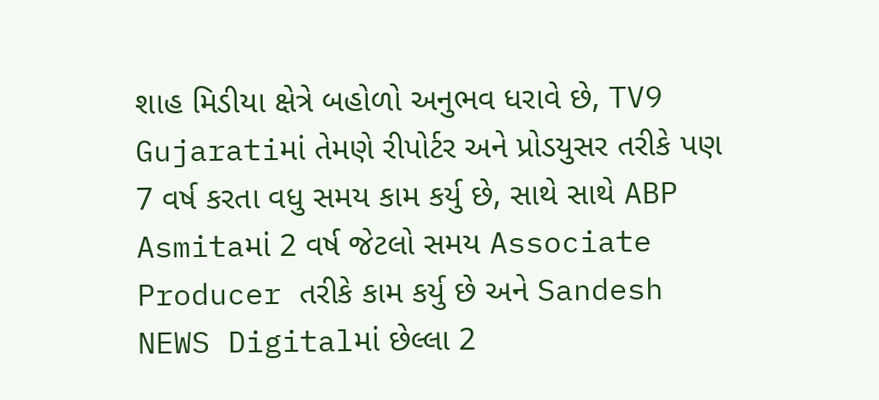શાહ મિડીયા ક્ષેત્રે બહોળો અનુભવ ધરાવે છે, TV9 Gujaratiમાં તેમણે રીપોર્ટર અને પ્રોડયુસર તરીકે પણ 7 વર્ષ કરતા વધુ સમય કામ કર્યુ છે, સાથે સાથે ABP Asmitaમાં 2 વર્ષ જેટલો સમય Associate Producer તરીકે કામ કર્યુ છે અને Sandesh NEWS Digitalમાં છેલ્લા 2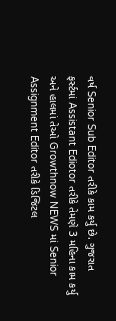વર્ષ Senior Sub Editor તરીકે કામ કર્યુ છે. ગુજરાત ફર્સ્ટમાં Assistant Ediotor તરીકે તેમણે 3 મહિના કામ કર્યુ અને હાલમાં તેઓ Growthnow NEWS માં Senior Assignment Editor તરીકે ડિજિટલ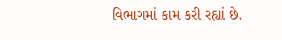વિભાગમાં કામ કરી રહ્યાં છે.